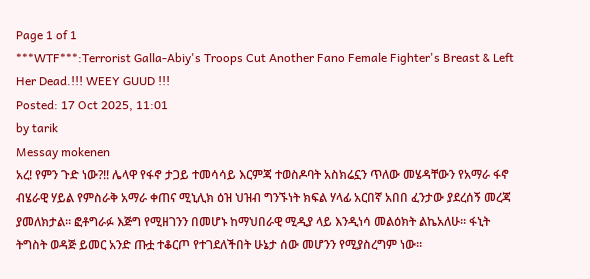Page 1 of 1
***WTF***:Terrorist Galla-Abiy's Troops Cut Another Fano Female Fighter's Breast & Left Her Dead.!!! WEEY GUUD !!!
Posted: 17 Oct 2025, 11:01
by tarik
Messay mokenen
አረ! የምን ጉድ ነው?!! ሌላዋ የፋኖ ታጋይ ተመሳሳይ እርምጃ ተወስዶባት አስክሬኗን ጥለው መሄዳቸውን የአማራ ፋኖ ብሄራዊ ሃይል የምስራቅ አማራ ቀጠና ሚኒሊክ ዕዝ ህዝብ ግንኙነት ክፍል ሃላፊ አርበኛ አበበ ፈንታው ያደረሰኝ መረጃ ያመለክታል። ፎቶግራፉ እጅግ የሚዘገንን በመሆኑ ከማህበራዊ ሚዲያ ላይ እንዲነሳ መልዕክት ልኬአለሁ። ፋኒት ትግስት ወዳጅ ይመር አንድ ጡቷ ተቆርጦ የተገደለችበት ሁኔታ ሰው መሆንን የሚያስረግም ነው።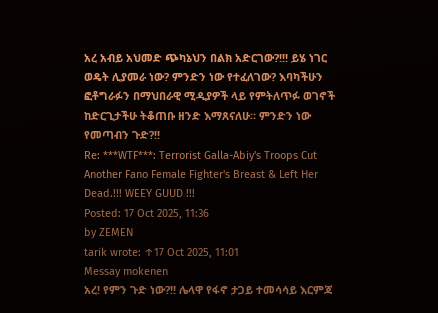አረ አብይ አህመድ ጭካኔህን በልክ አድርገው?!!! ይሄ ነገር ወዴት ሊያመራ ነው? ምንድን ነው የተፈለገው? እባካችሁን ፎቶግራፉን በማህበራዊ ሚዲያዎች ላይ የምትለጥፉ ወገኖች ከድርጊታችሁ ትቆጠቡ ዘንድ እማጸናለሁ። ምንድን ነው የመጣብን ጉድ?!!
Re: ***WTF***: Terrorist Galla-Abiy's Troops Cut Another Fano Female Fighter's Breast & Left Her Dead.!!! WEEY GUUD !!!
Posted: 17 Oct 2025, 11:36
by ZEMEN
tarik wrote: ↑17 Oct 2025, 11:01
Messay mokenen
አረ! የምን ጉድ ነው?!! ሌላዋ የፋኖ ታጋይ ተመሳሳይ እርምጃ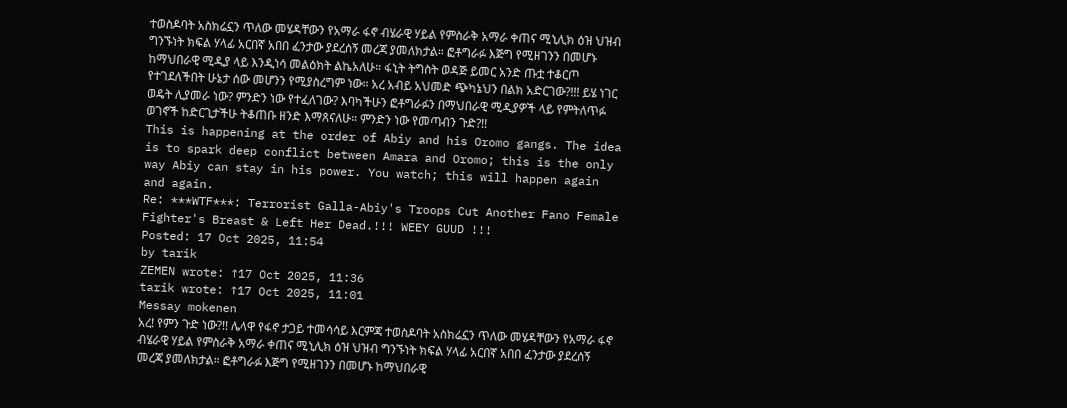ተወስዶባት አስክሬኗን ጥለው መሄዳቸውን የአማራ ፋኖ ብሄራዊ ሃይል የምስራቅ አማራ ቀጠና ሚኒሊክ ዕዝ ህዝብ ግንኙነት ክፍል ሃላፊ አርበኛ አበበ ፈንታው ያደረሰኝ መረጃ ያመለክታል። ፎቶግራፉ እጅግ የሚዘገንን በመሆኑ ከማህበራዊ ሚዲያ ላይ እንዲነሳ መልዕክት ልኬአለሁ። ፋኒት ትግስት ወዳጅ ይመር አንድ ጡቷ ተቆርጦ የተገደለችበት ሁኔታ ሰው መሆንን የሚያስረግም ነው። አረ አብይ አህመድ ጭካኔህን በልክ አድርገው?!!! ይሄ ነገር ወዴት ሊያመራ ነው? ምንድን ነው የተፈለገው? እባካችሁን ፎቶግራፉን በማህበራዊ ሚዲያዎች ላይ የምትለጥፉ ወገኖች ከድርጊታችሁ ትቆጠቡ ዘንድ እማጸናለሁ። ምንድን ነው የመጣብን ጉድ?!!
This is happening at the order of Abiy and his Oromo gangs. The idea is to spark deep conflict between Amara and Oromo; this is the only way Abiy can stay in his power. You watch; this will happen again and again.
Re: ***WTF***: Terrorist Galla-Abiy's Troops Cut Another Fano Female Fighter's Breast & Left Her Dead.!!! WEEY GUUD !!!
Posted: 17 Oct 2025, 11:54
by tarik
ZEMEN wrote: ↑17 Oct 2025, 11:36
tarik wrote: ↑17 Oct 2025, 11:01
Messay mokenen
አረ! የምን ጉድ ነው?!! ሌላዋ የፋኖ ታጋይ ተመሳሳይ እርምጃ ተወስዶባት አስክሬኗን ጥለው መሄዳቸውን የአማራ ፋኖ ብሄራዊ ሃይል የምስራቅ አማራ ቀጠና ሚኒሊክ ዕዝ ህዝብ ግንኙነት ክፍል ሃላፊ አርበኛ አበበ ፈንታው ያደረሰኝ መረጃ ያመለክታል። ፎቶግራፉ እጅግ የሚዘገንን በመሆኑ ከማህበራዊ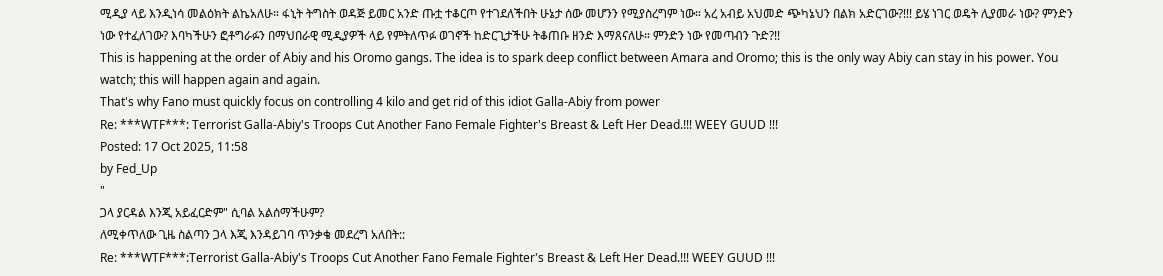ሚዲያ ላይ እንዲነሳ መልዕክት ልኬአለሁ። ፋኒት ትግስት ወዳጅ ይመር አንድ ጡቷ ተቆርጦ የተገደለችበት ሁኔታ ሰው መሆንን የሚያስረግም ነው። አረ አብይ አህመድ ጭካኔህን በልክ አድርገው?!!! ይሄ ነገር ወዴት ሊያመራ ነው? ምንድን ነው የተፈለገው? እባካችሁን ፎቶግራፉን በማህበራዊ ሚዲያዎች ላይ የምትለጥፉ ወገኖች ከድርጊታችሁ ትቆጠቡ ዘንድ እማጸናለሁ። ምንድን ነው የመጣብን ጉድ?!!
This is happening at the order of Abiy and his Oromo gangs. The idea is to spark deep conflict between Amara and Oromo; this is the only way Abiy can stay in his power. You watch; this will happen again and again.
That's why Fano must quickly focus on controlling 4 kilo and get rid of this idiot Galla-Abiy from power
Re: ***WTF***: Terrorist Galla-Abiy's Troops Cut Another Fano Female Fighter's Breast & Left Her Dead.!!! WEEY GUUD !!!
Posted: 17 Oct 2025, 11:58
by Fed_Up
"
ጋላ ያርዳል እንጂ አይፈርድም" ሲባል አልሰማችሁም?
ለሚቀጥለው ጊዜ ስልጣን ጋላ እጂ እንዳይገባ ጥንቃቄ መደረግ አለበት::
Re: ***WTF***:Terrorist Galla-Abiy's Troops Cut Another Fano Female Fighter's Breast & Left Her Dead.!!! WEEY GUUD !!!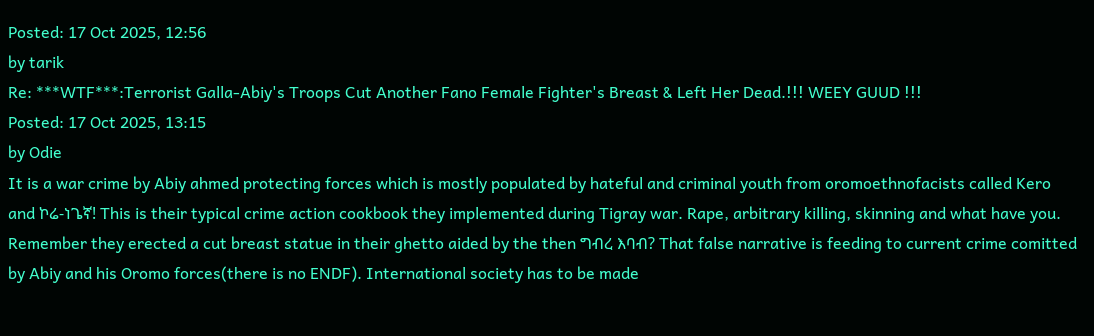Posted: 17 Oct 2025, 12:56
by tarik
Re: ***WTF***:Terrorist Galla-Abiy's Troops Cut Another Fano Female Fighter's Breast & Left Her Dead.!!! WEEY GUUD !!!
Posted: 17 Oct 2025, 13:15
by Odie
It is a war crime by Abiy ahmed protecting forces which is mostly populated by hateful and criminal youth from oromoethnofacists called Kero and ኮሬ-ነጌኛ! This is their typical crime action cookbook they implemented during Tigray war. Rape, arbitrary killing, skinning and what have you. Remember they erected a cut breast statue in their ghetto aided by the then ግብረ እባብ? That false narrative is feeding to current crime comitted by Abiy and his Oromo forces(there is no ENDF). International society has to be made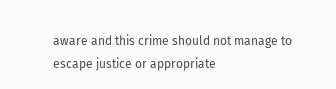aware and this crime should not manage to escape justice or appropriate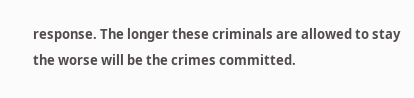response. The longer these criminals are allowed to stay the worse will be the crimes committed.